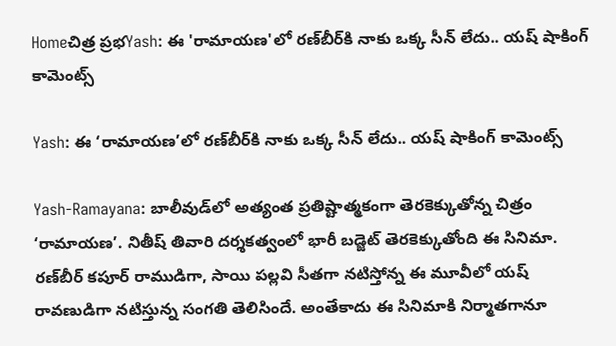Homeచిత్ర ప్రభYash: ఈ 'రామాయణ'లో రణ్‌బీర్‌కి నాకు ఒక్క సీన్‌ లేదు.. యష్‌ షాకింగ్‌ కామెంట్స్‌

Yash: ఈ ‘రామాయణ’లో రణ్‌బీర్‌కి నాకు ఒక్క సీన్‌ లేదు.. యష్‌ షాకింగ్‌ కామెంట్స్‌

Yash-Ramayana: బాలీవుడ్‌లో అత్యంత ప్రతిష్టాత్మకంగా తెరకెక్కుతోన్న చిత్రం ‘రామాయణ’. నితీష్‌ తివారి దర్శకత్వంలో భారీ బడ్జెట్‌ తెరకెక్కుతోంది ఈ సినిమా. రణ్‌బీర్‌ కపూర్‌ రాముడిగా, సాయి పల్లవి సీతగా నటిస్తోన్న ఈ మూవీలో యష్‌ రావణుడిగా నటిస్తున్న సంగతి తెలిసిందే. అంతేకాదు ఈ సినిమాకి నిర్మాతగానూ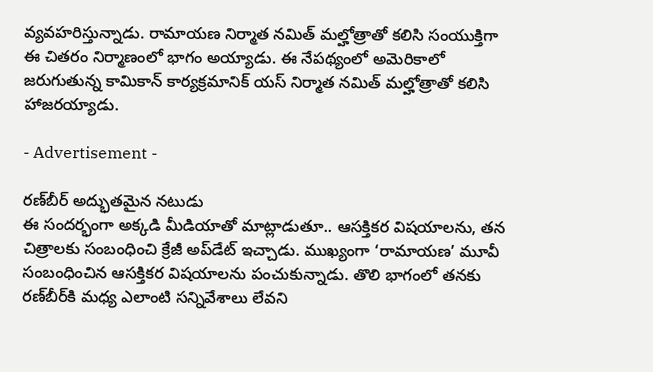వ్యవహరిస్తున్నాడు. రామాయణ నిర్మాత నమిత్‌ మల్హోత్రాతో కలిసి సంయుక్తిగా ఈ చితరం నిర్మాణంలో భాగం అయ్యాడు. ఈ నేపథ్యంలో అమెరికాలో జరుగుతున్న కామికాన్‌ కార్యక్రమానిక్‌ యస్‌ నిర్మాత నమిత్‌ మల్హోత్రాతో కలిసి హాజరయ్యాడు.

- Advertisement -

రణ్‌బీర్‌ అద్భుతమైన నటుడు
ఈ సందర్భంగా అక్కడి మీడియాతో మాట్లాడుతూ.. ఆసక్తికర విషయాలను, తన చిత్రాలకు సంబంధించి క్రేజీ అప్‌డేట్‌ ఇచ్చాడు. ముఖ్యంగా ‘రామాయణ’ మూవీ సంబంధించిన ఆసక్తికర విషయాలను పంచుకున్నాడు. తొలి భాగంలో తనకు రణ్‌బీర్‌కి మధ్య ఎలాంటి సన్నివేశాలు లేవని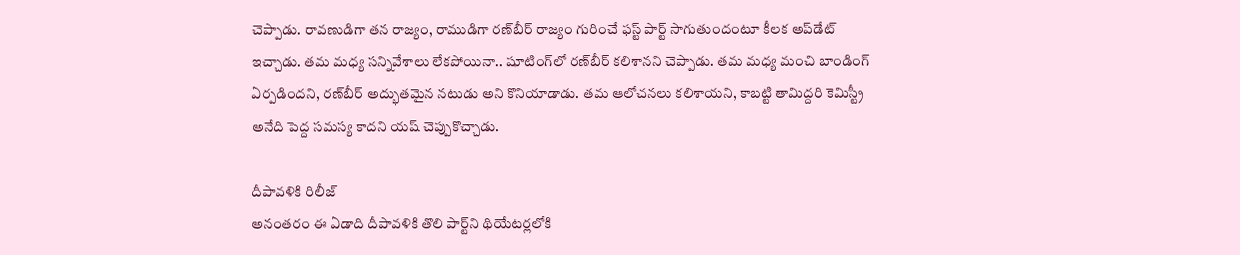చెప్పాడు. రావణుడిగా తన రాజ్యం, రాముడిగా రణ్‌బీర్‌ రాజ్యం గురించే ఫస్ట్‌ పార్ట్‌ సాగుతుందంటూ కీలక అప్‌డేట్‌ ఇచ్చాడు. తమ మధ్య సన్నివేశాలు లేకపోయినా.. షూటింగ్‌లో రణ్‌బీర్‌ కలిశానని చెప్పాడు. తమ మధ్య మంచి బాండింగ్‌ ఏర్పడిందని, రణ్‌బీర్‌ అద్భుతమైన నటుడు అని కొనియాడాడు. తమ ఆలోచనలు కలిశాయని, కాబట్టి తామిద్దరి కెమిస్ట్రీ అనేది పెద్ద సమస్య కాదని యష్ చెప్పుకొచ్చాడు.

దీపావళికి రిలీజ్
అనంతరం ఈ ఏడాది దీపావళికి తొలి పార్ట్‌ని థియేటర్లలోకి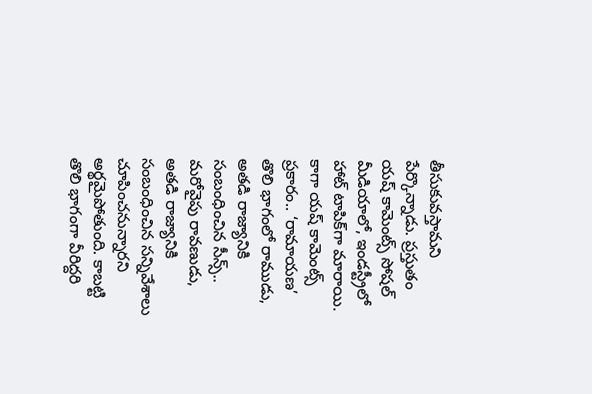తీసుకువస్తామని పేర్కొన్నాడు. ప్రస్తుతం యష్‌ కామెంట్స్‌ సోషల్‌ మీడియాలో, ఇండస్ట్రీలో హాట్‌ టాపిక్‌గా మారాయి. కాగా యష్‌ కామెంట్స్‌ ప్రకారం.. ‘రామాయణ’ తొలి భాగంలో రాముడు, అతడి రాజ్యానికి సంబంధించిన సీన్స్.. మరోవైపు రావణుడు, అతడి రాజ్యానికి సంబంధించిన సన్నివేశాలు చూపించనున్నారని అర్థమైపోతుంది. కాబట్టి తొలి భాగంగా వీరిద్దరి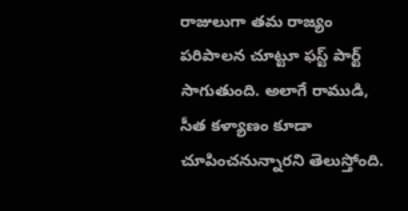రాజులుగా తమ రాజ్యం పరిపాలన చూట్టూ ఫస్ట్‌ పార్ట్ సాగుతుంది. అలాగే రాముడి, సీత కళ్యాణం కూడా చూపించనున్నారని తెలుస్తోంది.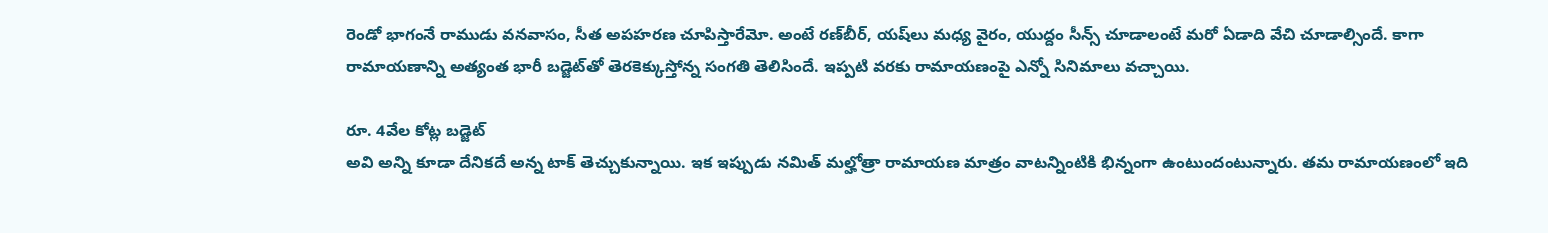రెండో భాగంనే రాముడు వనవాసం, సీత అపహరణ చూపిస్తారేమో. అంటే రణ్‌బీర్‌, యష్‌లు మధ్య వైరం, యుద్దం సీన్స్‌ చూడాలంటే మరో ఏడాది వేచి చూడాల్సిందే. కాగా రామాయణాన్ని అత్యంత భారీ బడ్జెట్‌తో తెరకెక్కుస్తోన్న సంగతి తెలిసిందే. ఇప్పటి వరకు రామాయణంపై ఎన్నో సినిమాలు వచ్చాయి.

రూ. 4వేల కోట్ల బడ్జెట్
అవి అన్ని కూడా దేనికదే అన్న టాక్‌ తెచ్చుకున్నాయి. ఇక ఇప్పుడు నమిత్‌ మల్హోత్రా రామాయణ మాత్రం వాటన్నింటికి భిన్నంగా ఉంటుందంటున్నారు. తమ రామాయణంలో ఇది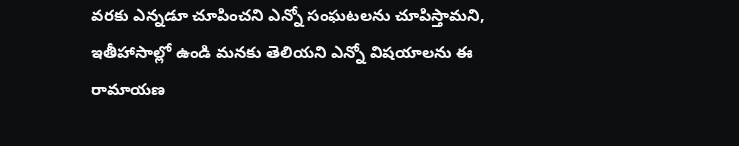వరకు ఎన్నడూ చూపించని ఎన్నో సంఘటలను చూపిస్తామని, ఇతీహాసాల్లో ఉండి మనకు తెలియని ఎన్నో విషయాలను ఈ రామాయణ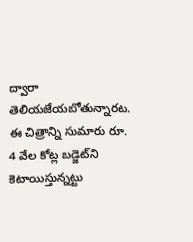ద్వారా తెలియజేయబోతున్నారట. ఈ చిత్రాన్ని సుమారు రూ. 4 వేల కోట్ల బడ్జెట్‌ని కెటాయిస్తున్నట్టు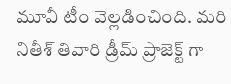మూవీ టీం వెల్లడించింది. మరి నితీశ్‌ తివారి డ్రీమ్‌ ప్రాజెక్ట్‌ గా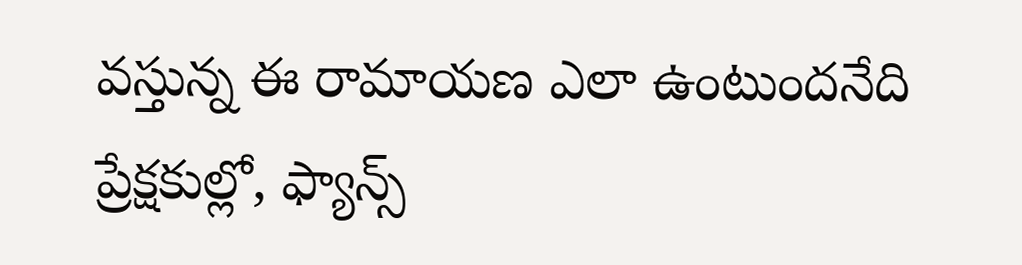వస్తున్న ఈ రామాయణ ఎలా ఉంటుందనేది ప్రేక్షకుల్లో, ఫ్యాన్స్‌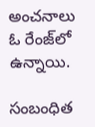అంచనాలు ఓ రేంజ్‌లో ఉన్నాయి.

సంబంధిత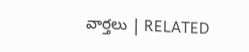వార్తలు | RELATED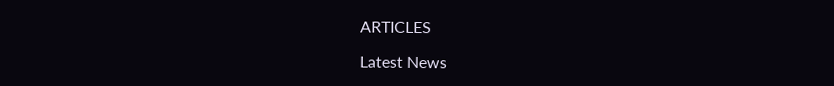ARTICLES

Latest News